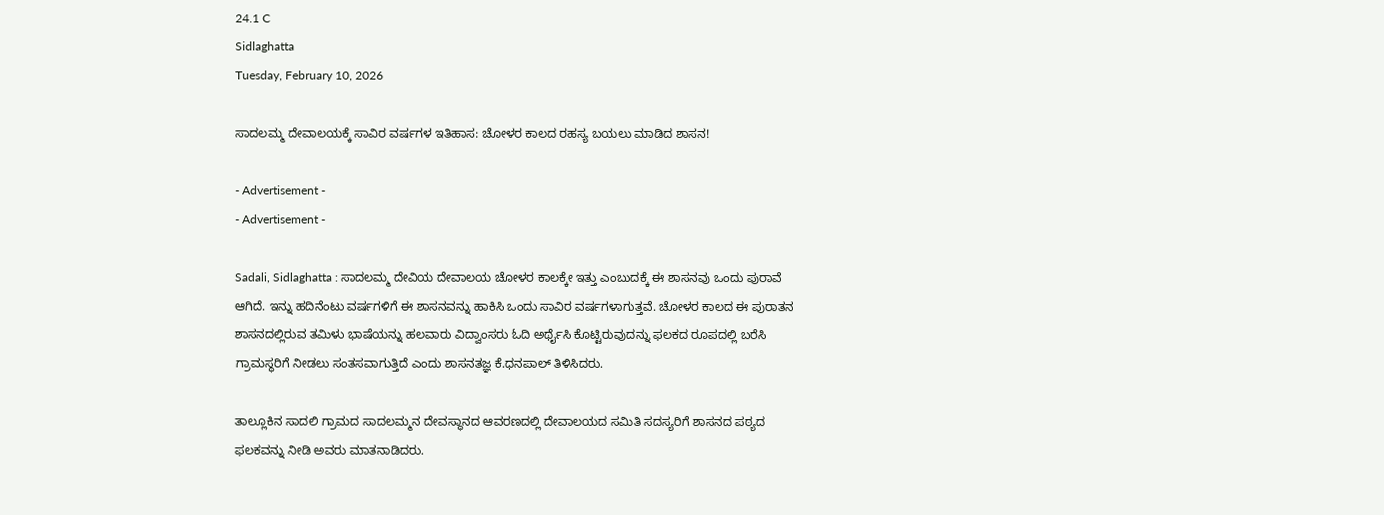24.1 C
Sidlaghatta
Tuesday, February 10, 2026

ಸಾದಲಮ್ಮ ದೇವಾಲಯಕ್ಕೆ ಸಾವಿರ ವರ್ಷಗಳ ಇತಿಹಾಸ: ಚೋಳರ ಕಾಲದ ರಹಸ್ಯ ಬಯಲು ಮಾಡಿದ ಶಾಸನ!

- Advertisement -
- Advertisement -

Sadali, Sidlaghatta : ಸಾದಲಮ್ಮ ದೇವಿಯ ದೇವಾಲಯ ಚೋಳರ ಕಾಲಕ್ಕೇ ಇತ್ತು ಎಂಬುದಕ್ಕೆ ಈ ಶಾಸನವು ಒಂದು ಪುರಾವೆ ಆಗಿದೆ. ಇನ್ನು ಹದಿನೆಂಟು ವರ್ಷಗಳಿಗೆ ಈ ಶಾಸನವನ್ನು ಹಾಕಿಸಿ ಒಂದು ಸಾವಿರ ವರ್ಷಗಳಾಗುತ್ತವೆ. ಚೋಳರ ಕಾಲದ ಈ ಪುರಾತನ ಶಾಸನದಲ್ಲಿರುವ ತಮಿಳು ಭಾಷೆಯನ್ನು ಹಲವಾರು ವಿದ್ವಾಂಸರು ಓದಿ ಅರ್ಥೈಸಿ ಕೊಟ್ಟಿರುವುದನ್ನು ಫಲಕದ ರೂಪದಲ್ಲಿ ಬರೆಸಿ ಗ್ರಾಮಸ್ಥರಿಗೆ ನೀಡಲು ಸಂತಸವಾಗುತ್ತಿದೆ ಎಂದು ಶಾಸನತಜ್ಞ ಕೆ.ಧನಪಾಲ್ ತಿಳಿಸಿದರು.

ತಾಲ್ಲೂಕಿನ ಸಾದಲಿ ಗ್ರಾಮದ ಸಾದಲಮ್ಮನ ದೇವಸ್ಥಾನದ ಆವರಣದಲ್ಲಿ ದೇವಾಲಯದ ಸಮಿತಿ ಸದಸ್ಯರಿಗೆ ಶಾಸನದ ಪಠ್ಯದ ಫಲಕವನ್ನು ನೀಡಿ ಅವರು ಮಾತನಾಡಿದರು.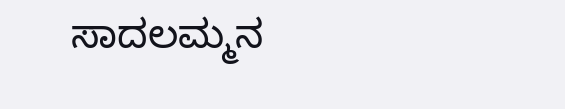ಸಾದಲಮ್ಮನ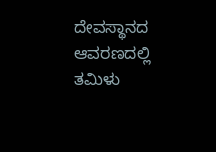ದೇವಸ್ಥಾನದ ಆವರಣದಲ್ಲಿ ತಮಿಳು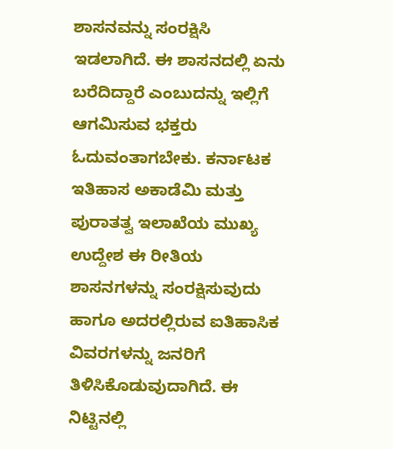ಶಾಸನವನ್ನು ಸಂರಕ್ಷಿಸಿ ಇಡಲಾಗಿದೆ. ಈ ಶಾಸನದಲ್ಲಿ ಏನು ಬರೆದಿದ್ದಾರೆ ಎಂಬುದನ್ನು ಇಲ್ಲಿಗೆ ಆಗಮಿಸುವ ಭಕ್ತರು ಓದುವಂತಾಗಬೇಕು. ಕರ್ನಾಟಕ ಇತಿಹಾಸ ಅಕಾಡೆಮಿ ಮತ್ತು ಪುರಾತತ್ವ ಇಲಾಖೆಯ ಮುಖ್ಯ ಉದ್ದೇಶ ಈ ರೀತಿಯ ಶಾಸನಗಳನ್ನು ಸಂರಕ್ಷಿಸುವುದು ಹಾಗೂ ಅದರಲ್ಲಿರುವ ಐತಿಹಾಸಿಕ ವಿವರಗಳನ್ನು ಜನರಿಗೆ ತಿಳಿಸಿಕೊಡುವುದಾಗಿದೆ. ಈ ನಿಟ್ಟಿನಲ್ಲಿ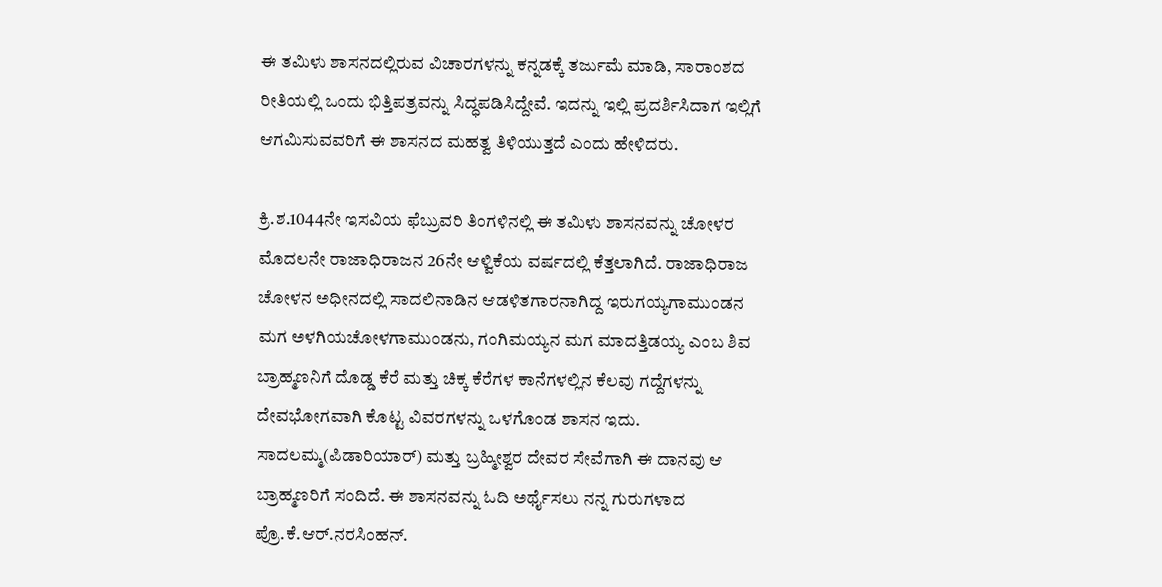ಈ ತಮಿಳು ಶಾಸನದಲ್ಲಿರುವ ವಿಚಾರಗಳನ್ನು ಕನ್ನಡಕ್ಕೆ ತರ್ಜುಮೆ ಮಾಡಿ, ಸಾರಾಂಶದ ರೀತಿಯಲ್ಲಿ ಒಂದು ಭಿತ್ತಿಪತ್ರವನ್ನು ಸಿದ್ಧಪಡಿಸಿದ್ದೇವೆ. ಇದನ್ನು ಇಲ್ಲಿ ಪ್ರದರ್ಶಿಸಿದಾಗ ಇಲ್ಲಿಗೆ ಆಗಮಿಸುವವರಿಗೆ ಈ ಶಾಸನದ ಮಹತ್ವ ತಿಳಿಯುತ್ತದೆ ಎಂದು ಹೇಳಿದರು.

ಕ್ರಿ.ಶ.1044ನೇ ಇಸವಿಯ ಫೆಬ್ರುವರಿ ತಿಂಗಳಿನಲ್ಲಿ ಈ ತಮಿಳು ಶಾಸನವನ್ನು ಚೋಳರ ಮೊದಲನೇ ರಾಜಾಧಿರಾಜನ 26ನೇ ಆಳ್ವಿಕೆಯ ವರ್ಷದಲ್ಲಿ ಕೆತ್ತಲಾಗಿದೆ. ರಾಜಾಧಿರಾಜ ಚೋಳನ ಅಧೀನದಲ್ಲಿ ಸಾದಲಿನಾಡಿನ ಆಡಳಿತಗಾರನಾಗಿದ್ದ ಇರುಗಯ್ಯಗಾಮುಂಡನ ಮಗ ಅಳಗಿಯಚೋಳಗಾಮುಂಡನು, ಗಂಗಿಮಯ್ಯನ ಮಗ ಮಾದತ್ತಿಡಯ್ಯ ಎಂಬ ಶಿವ ಬ್ರಾಹ್ಮಣನಿಗೆ ದೊಡ್ಡ ಕೆರೆ ಮತ್ತು ಚಿಕ್ಕ ಕೆರೆಗಳ ಕಾನೆಗಳಲ್ಲಿನ ಕೆಲವು ಗದ್ದೆಗಳನ್ನು ದೇವಭೋಗವಾಗಿ ಕೊಟ್ಟ ವಿವರಗಳನ್ನು ಒಳಗೊಂಡ ಶಾಸನ ಇದು. ಸಾದಲಮ್ಮ(ಪಿಡಾರಿಯಾರ್) ಮತ್ತು ಬ್ರಹ್ಮೀಶ್ವರ ದೇವರ ಸೇವೆಗಾಗಿ ಈ ದಾನವು ಆ ಬ್ರಾಹ್ಮಣರಿಗೆ ಸಂದಿದೆ. ಈ ಶಾಸನವನ್ನು ಓದಿ ಅರ್ಥೈಸಲು ನನ್ನ ಗುರುಗಳಾದ ಪ್ರೊ.ಕೆ.ಆರ್.ನರಸಿಂಹನ್.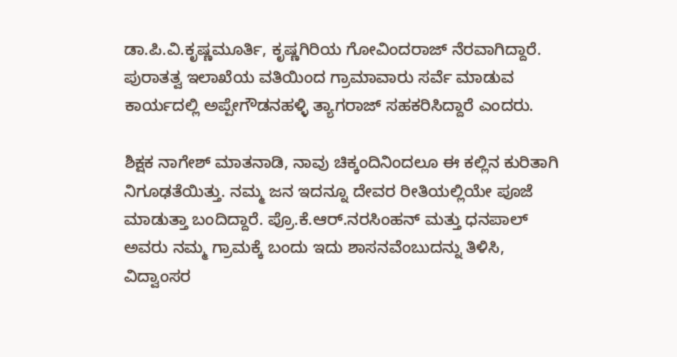ಡಾ.ಪಿ.ವಿ.ಕೃಷ್ಣಮೂರ್ತಿ, ಕೃಷ್ಣಗಿರಿಯ ಗೋವಿಂದರಾಜ್ ನೆರವಾಗಿದ್ದಾರೆ. ಪುರಾತತ್ವ ಇಲಾಖೆಯ ವತಿಯಿಂದ ಗ್ರಾಮಾವಾರು ಸರ್ವೆ ಮಾಡುವ ಕಾರ್ಯದಲ್ಲಿ ಅಪ್ಪೇಗೌಡನಹಳ್ಳಿ ತ್ಯಾಗರಾಜ್ ಸಹಕರಿಸಿದ್ದಾರೆ ಎಂದರು.

ಶಿಕ್ಷಕ ನಾಗೇಶ್ ಮಾತನಾಡಿ, ನಾವು ಚಿಕ್ಕಂದಿನಿಂದಲೂ ಈ ಕಲ್ಲಿನ ಕುರಿತಾಗಿ ನಿಗೂಢತೆಯಿತ್ತು. ನಮ್ಮ ಜನ ಇದನ್ನೂ ದೇವರ ರೀತಿಯಲ್ಲಿಯೇ ಪೂಜೆ ಮಾಡುತ್ತಾ ಬಂದಿದ್ದಾರೆ. ಪ್ರೊ.ಕೆ.ಆರ್.ನರಸಿಂಹನ್ ಮತ್ತು ಧನಪಾಲ್ ಅವರು ನಮ್ಮ ಗ್ರಾಮಕ್ಕೆ ಬಂದು ಇದು ಶಾಸನವೆಂಬುದನ್ನು ತಿಳಿಸಿ, ವಿದ್ವಾಂಸರ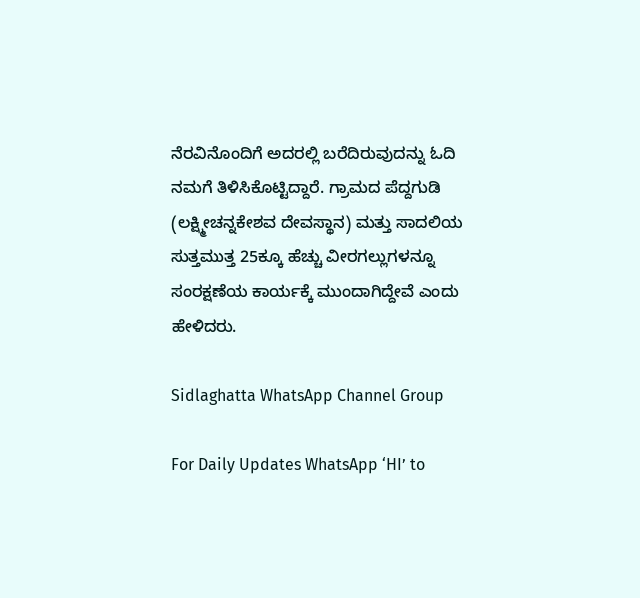ನೆರವಿನೊಂದಿಗೆ ಅದರಲ್ಲಿ ಬರೆದಿರುವುದನ್ನು ಓದಿ ನಮಗೆ ತಿಳಿಸಿಕೊಟ್ಟಿದ್ದಾರೆ. ಗ್ರಾಮದ ಪೆದ್ದಗುಡಿ (ಲಕ್ಷ್ಮೀಚನ್ನಕೇಶವ ದೇವಸ್ಥಾನ) ಮತ್ತು ಸಾದಲಿಯ ಸುತ್ತಮುತ್ತ 25ಕ್ಕೂ ಹೆಚ್ಚು ವೀರಗಲ್ಲುಗಳನ್ನೂ ಸಂರಕ್ಷಣೆಯ ಕಾರ್ಯಕ್ಕೆ ಮುಂದಾಗಿದ್ದೇವೆ ಎಂದು ಹೇಳಿದರು.

Sidlaghatta WhatsApp Channel Group

For Daily Updates WhatsApp ‘HI’ to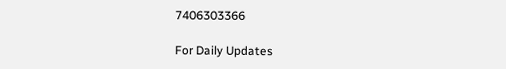7406303366

For Daily Updates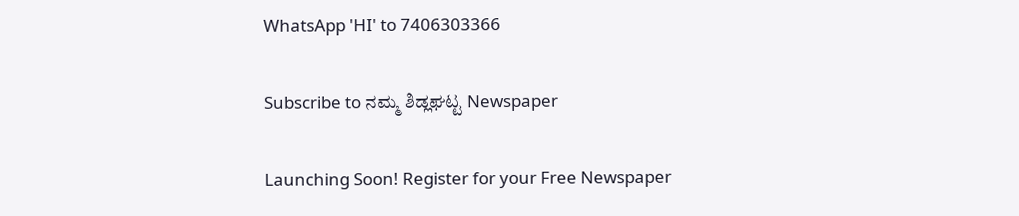WhatsApp 'HI' to 7406303366

Subscribe to ನಮ್ಮ ಶಿಡ್ಲಘಟ್ಟ Newspaper

Launching Soon! Register for your Free Newspaper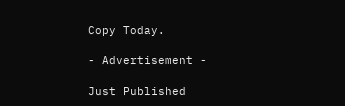Copy Today.

- Advertisement -

Just Published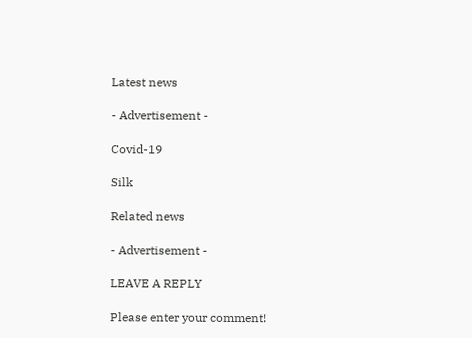Latest news

- Advertisement -

Covid-19

Silk

Related news

- Advertisement -

LEAVE A REPLY

Please enter your comment!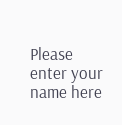Please enter your name here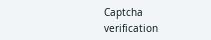Captcha verification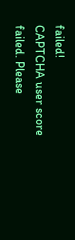failed!
CAPTCHA user score failed. Please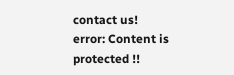contact us!
error: Content is protected !!